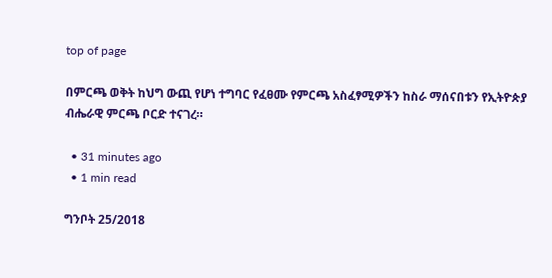top of page

በምርጫ ወቅት ከህግ ውጪ የሆነ ተግባር የፈፀሙ የምርጫ አስፈፃሚዎችን ከስራ ማሰናበቱን የኢትዮጵያ ብሔራዊ ምርጫ ቦርድ ተናገረ።

  • 31 minutes ago
  • 1 min read

ግንቦት 25/2018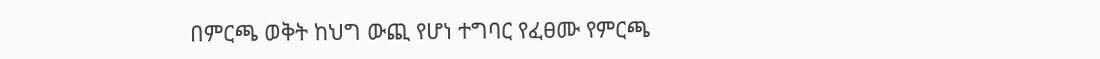በምርጫ ወቅት ከህግ ውጪ የሆነ ተግባር የፈፀሙ የምርጫ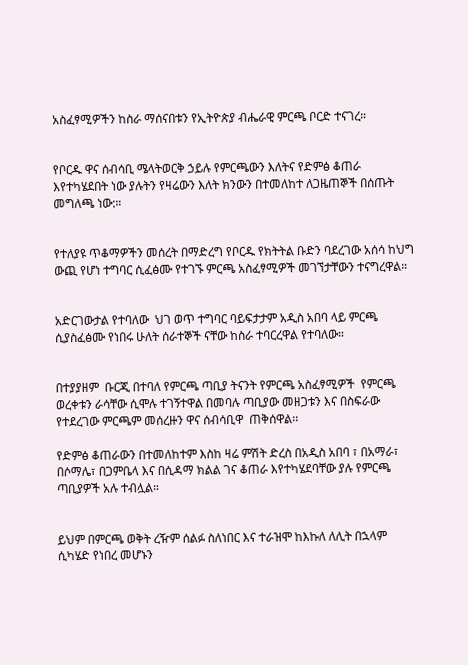አስፈፃሚዎችን ከስራ ማሰናበቱን የኢትዮጵያ ብሔራዊ ምርጫ ቦርድ ተናገረ።


የቦርዱ ዋና ሰብሳቢ ሜላትወርቅ ኃይሉ የምርጫውን እለትና የድምፅ ቆጠራ እየተካሄደበት ነው ያሉትን የዛሬውን እለት ክንውን በተመለከተ ለጋዜጠኞች በሰጡት መግለጫ ነው:።


የተለያዩ ጥቆማዎችን መሰረት በማድረግ የቦርዱ የክትትል ቡድን ባደረገው አሰሳ ከህግ ውጪ የሆነ ተግባር ሲፈፅሙ የተገኙ ምርጫ አስፈፃሚዎች መገኘታቸውን ተናግረዋል።


አድርገውታል የተባለው  ህገ ወጥ ተግባር ባይፍታታም አዲስ አበባ ላይ ምርጫ ሲያስፈፅሙ የነበሩ ሁለት ሰራተኞች ናቸው ከስራ ተባርረዋል የተባለው።


በተያያዘም  ቡርጂ በተባለ የምርጫ ጣቢያ ትናንት የምርጫ አስፈፃሚዎች  የምርጫ ወረቀቱን ራሳቸው ሲሞሉ ተገኝተዋል በመባሉ ጣቢያው መዘጋቱን እና በስፍራው የተደረገው ምርጫም መሰረዙን ዋና ሰብሳቢዋ  ጠቅሰዋል፡፡

የድምፅ ቆጠራውን በተመለከተም እስከ ዛሬ ምሽት ድረስ በአዲስ አበባ ፣ በአማራ፣ በሶማሌ፣ በጋምቤላ እና በሲዳማ ክልል ገና ቆጠራ እየተካሄደባቸው ያሉ የምርጫ ጣቢያዎች አሉ ተብሏል።


ይህም በምርጫ ወቅት ረዥም ሰልፉ ስለነበር እና ተራዝሞ ከእኩለ ለሊት በኋላም ሲካሄድ የነበረ መሆኑን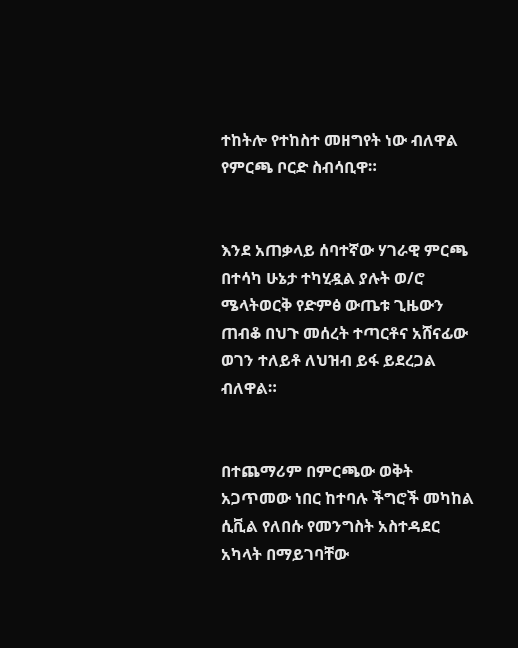ተከትሎ የተከስተ መዘግየት ነው ብለዋል የምርጫ ቦርድ ስብሳቢዋ።


እንደ አጠቃላይ ሰባተኛው ሃገራዊ ምርጫ በተሳካ ሁኔታ ተካሂዷል ያሉት ወ/ሮ ሜላትወርቅ የድምፅ ውጤቱ ጊዜውን ጠብቆ በህጉ መሰረት ተጣርቶና አሸናፊው ወገን ተለይቶ ለህዝብ ይፋ ይደረጋል ብለዋል።


በተጨማሪም በምርጫው ወቅት አጋጥመው ነበር ከተባሉ ችግሮች መካከል ሲቪል የለበሱ የመንግስት አስተዳደር አካላት በማይገባቸው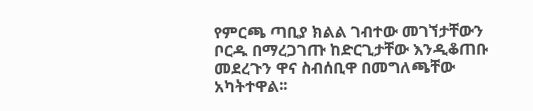የምርጫ ጣቢያ ክልል ገብተው መገኘታቸውን ቦርዱ በማረጋገጡ ከድርጊታቸው እንዲቆጠቡ መደረጉን ዋና ስብሰቢዋ በመግለጫቸው አካትተዋል፡፡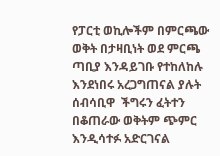የፓርቲ ወኪሎችም በምርጫው ወቅት በታዛቢነት ወደ ምርጫ ጣቢያ እንዳይገቡ የተከለከሉ እንደነበሩ አረጋግጠናል ያሉት ሰብሳቢዋ  ችግሩን ፈትተን በቆጠራው ወቅትም ጭምር እንዲሳተፉ አድርገናል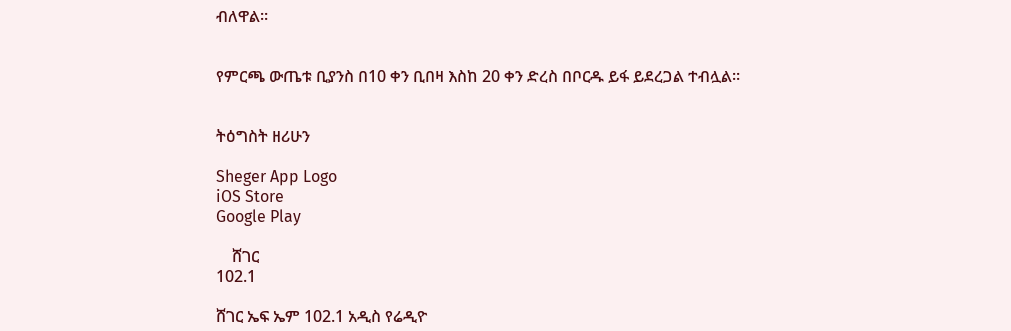ብለዋል።


የምርጫ ውጤቱ ቢያንስ በ10 ቀን ቢበዛ እስከ 20 ቀን ድረስ በቦርዱ ይፋ ይደረጋል ተብሏል።


ትዕግስት ዘሪሁን

Sheger App Logo
iOS Store
Google Play

    ሸገር
102.1

ሸገር ኤፍ ኤም 102.1 አዲስ የሬዲዮ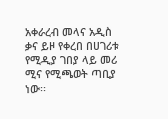አቀራረብ መላና አዲስ ቃና ይዞ የቀረበ በሀገሪቱ የሚዲያ ገበያ ላይ መሪ ሚና የሚጫወት ጣቢያ ነው፡፡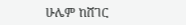ሁሌም ከሸገር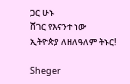ጋር ሁኑ
ሸገር የእናንተ ነው
ኢትዮጵያ ለዘለዓለም ትኑር!

Sheger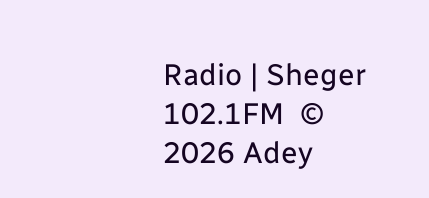Radio | Sheger 102.1FM  © 2026 Adey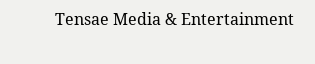Tensae Media & Entertainment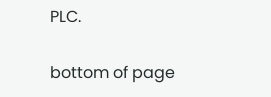PLC.

bottom of page